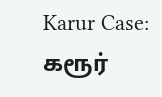Karur Case: கரூர்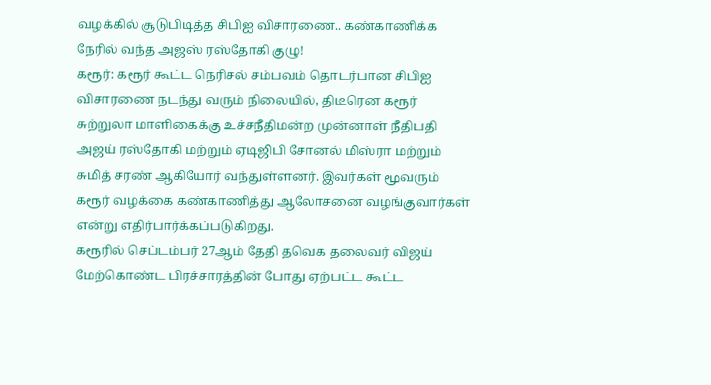வழக்கில் சூடுபிடித்த சிபிஐ விசாரணை.. கண்காணிக்க நேரில் வந்த அஜஸ் ரஸ்தோகி குழு!
கரூர்: கரூர் கூட்ட நெரிசல் சம்பவம் தொடர்பான சிபிஐ விசாரணை நடந்து வரும் நிலையில், திடீரென கரூர் சுற்றுலா மாளிகைக்கு உச்சநீதிமன்ற முன்னாள் நீதிபதி அஜய் ரஸ்தோகி மற்றும் ஏடிஜிபி சோனல் மிஸ்ரா மற்றும் சுமித் சரண் ஆகியோர் வந்துள்ளனர். இவர்கள் மூவரும் கரூர் வழக்கை கண்காணித்து ஆலோசனை வழங்குவார்கள் என்று எதிர்பார்க்கப்படுகிறது.
கரூரில் செப்டம்பர் 27ஆம் தேதி தவெக தலைவர் விஜய் மேற்கொண்ட பிரச்சாரத்தின் போது ஏற்பட்ட கூட்ட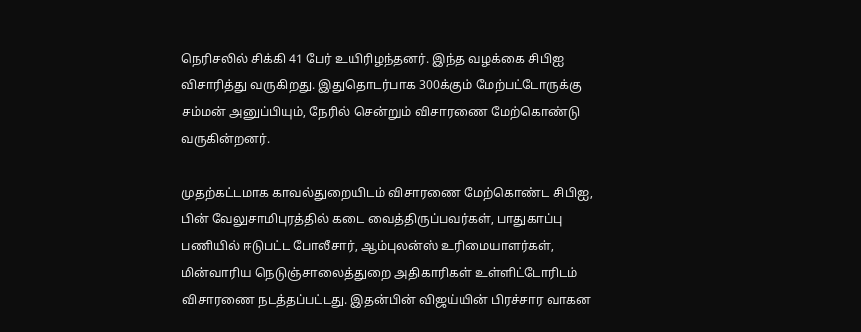நெரிசலில் சிக்கி 41 பேர் உயிரிழந்தனர். இந்த வழக்கை சிபிஐ விசாரித்து வருகிறது. இதுதொடர்பாக 300க்கும் மேற்பட்டோருக்கு சம்மன் அனுப்பியும், நேரில் சென்றும் விசாரணை மேற்கொண்டு வருகின்றனர்.

முதற்கட்டமாக காவல்துறையிடம் விசாரணை மேற்கொண்ட சிபிஐ, பின் வேலுசாமிபுரத்தில் கடை வைத்திருப்பவர்கள், பாதுகாப்பு பணியில் ஈடுபட்ட போலீசார், ஆம்புலன்ஸ் உரிமையாளர்கள், மின்வாரிய நெடுஞ்சாலைத்துறை அதிகாரிகள் உள்ளிட்டோரிடம் விசாரணை நடத்தப்பட்டது. இதன்பின் விஜய்யின் பிரச்சார வாகன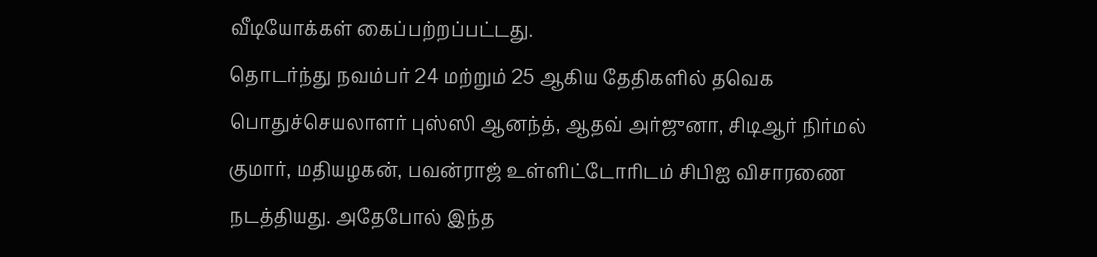வீடியோக்கள் கைப்பற்றப்பட்டது.
தொடர்ந்து நவம்பர் 24 மற்றும் 25 ஆகிய தேதிகளில் தவெக பொதுச்செயலாளர் புஸ்ஸி ஆனந்த், ஆதவ் அர்ஜுனா, சிடிஆர் நிர்மல் குமார், மதியழகன், பவன்ராஜ் உள்ளிட்டோரிடம் சிபிஐ விசாரணை நடத்தியது. அதேபோல் இந்த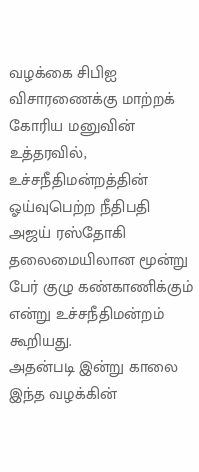வழக்கை சிபிஐ விசாரணைக்கு மாற்றக் கோரிய மனுவின் உத்தரவில், உச்சநீதிமன்றத்தின் ஓய்வுபெற்ற நீதிபதி அஜய் ரஸ்தோகி தலைமையிலான மூன்று பேர் குழு கண்காணிக்கும் என்று உச்சநீதிமன்றம் கூறியது.
அதன்படி இன்று காலை இந்த வழக்கின்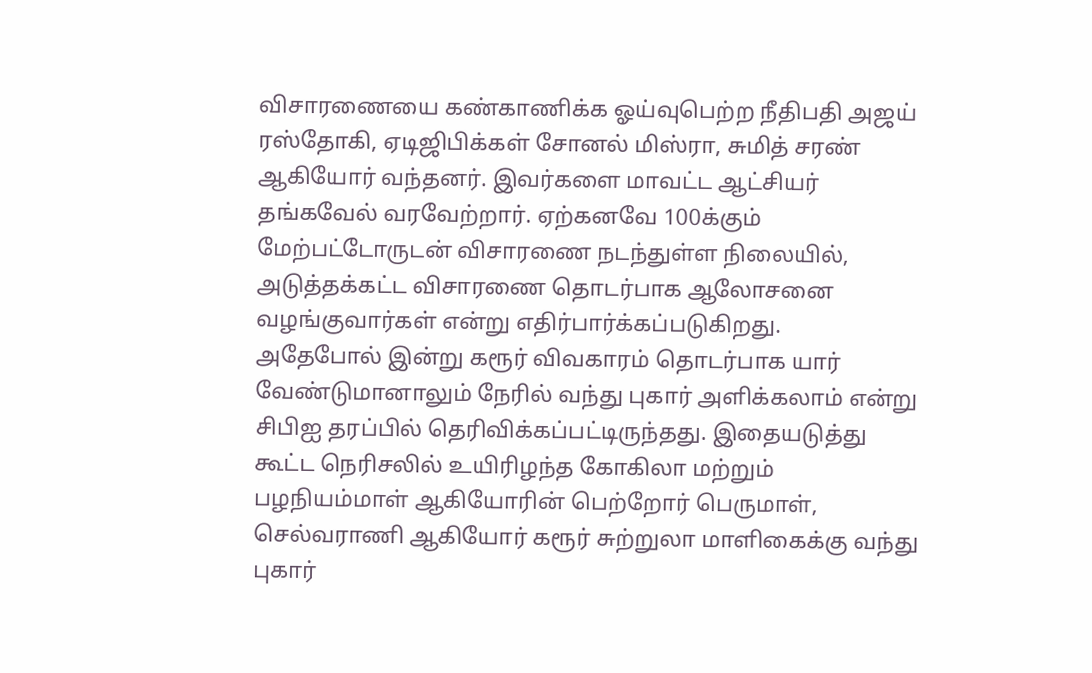விசாரணையை கண்காணிக்க ஓய்வுபெற்ற நீதிபதி அஜய் ரஸ்தோகி, ஏடிஜிபிக்கள் சோனல் மிஸ்ரா, சுமித் சரண் ஆகியோர் வந்தனர். இவர்களை மாவட்ட ஆட்சியர் தங்கவேல் வரவேற்றார். ஏற்கனவே 100க்கும் மேற்பட்டோருடன் விசாரணை நடந்துள்ள நிலையில், அடுத்தக்கட்ட விசாரணை தொடர்பாக ஆலோசனை வழங்குவார்கள் என்று எதிர்பார்க்கப்படுகிறது.
அதேபோல் இன்று கரூர் விவகாரம் தொடர்பாக யார் வேண்டுமானாலும் நேரில் வந்து புகார் அளிக்கலாம் என்று சிபிஐ தரப்பில் தெரிவிக்கப்பட்டிருந்தது. இதையடுத்து கூட்ட நெரிசலில் உயிரிழந்த கோகிலா மற்றும் பழநியம்மாள் ஆகியோரின் பெற்றோர் பெருமாள், செல்வராணி ஆகியோர் கரூர் சுற்றுலா மாளிகைக்கு வந்து புகார்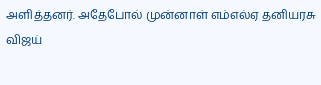அளித்தனர். அதேபோல் முன்னாள் எம்எல்ஏ தனியரசு விஜய்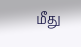மீது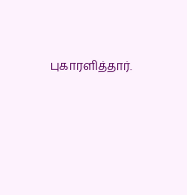புகாரளித்தார்.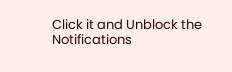Click it and Unblock the Notifications